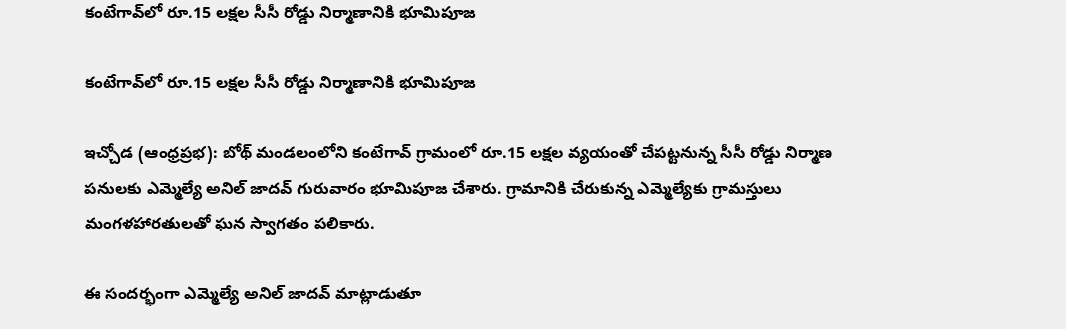కంటేగావ్‌లో రూ.15 లక్షల సీసీ రోడ్డు నిర్మాణానికి భూమిపూజ

కంటేగావ్‌లో రూ.15 లక్షల సీసీ రోడ్డు నిర్మాణానికి భూమిపూజ

ఇచ్చోడ (ఆంధ్రప్రభ): బోథ్ మండలంలోని కంటేగావ్ గ్రామంలో రూ.15 లక్షల వ్యయంతో చేపట్టనున్న సీసీ రోడ్డు నిర్మాణ పనులకు ఎమ్మెల్యే అనిల్ జాదవ్ గురువారం భూమిపూజ చేశారు. గ్రామానికి చేరుకున్న ఎమ్మెల్యేకు గ్రామస్తులు మంగళహారతులతో ఘన స్వాగతం పలికారు.

ఈ సందర్భంగా ఎమ్మెల్యే అనిల్ జాదవ్ మాట్లాడుతూ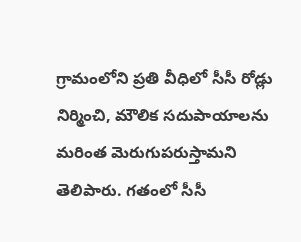గ్రామంలోని ప్రతి వీధిలో సీసీ రోడ్లు నిర్మించి, మౌలిక సదుపాయాలను మరింత మెరుగుపరుస్తామని తెలిపారు. గతంలో సీసీ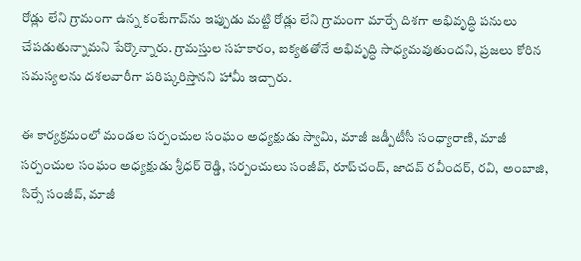రోడ్లు లేని గ్రామంగా ఉన్న కంటేగావ్‌ను ఇప్పుడు మట్టి రోడ్లు లేని గ్రామంగా మార్చే దిశగా అభివృద్ధి పనులు చేపడుతున్నామని పేర్కొన్నారు. గ్రామస్తుల సహకారం, ఐక్యతతోనే అభివృద్ధి సాధ్యమవుతుందని, ప్రజలు కోరిన సమస్యలను దశలవారీగా పరిష్కరిస్తానని హామీ ఇచ్చారు.

ఈ కార్యక్రమంలో మండల సర్పంచుల సంఘం అధ్యక్షుడు స్వామి, మాజీ జడ్పీటీసీ సంధ్యారాణి, మాజీ సర్పంచుల సంఘం అధ్యక్షుడు శ్రీధర్ రెడ్డి, సర్పంచులు సంజీవ్, రూప్‌చంద్, జాదవ్ రవీందర్, రవి, అంబాజి, సిర్సే సంజీవ్, మాజీ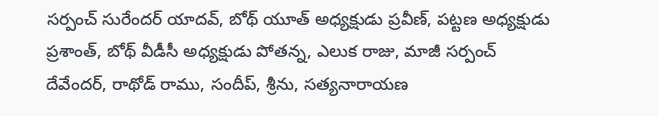సర్పంచ్ సురేందర్ యాదవ్, బోథ్ యూత్ అధ్యక్షుడు ప్రవీణ్, పట్టణ అధ్యక్షుడు ప్రశాంత్, బోథ్ వీడీసీ అధ్యక్షుడు పోతన్న, ఎలుక రాజు, మాజీ సర్పంచ్ దేవేందర్, రాథోడ్ రాము, సందీప్, శ్రీను, సత్యనారాయణ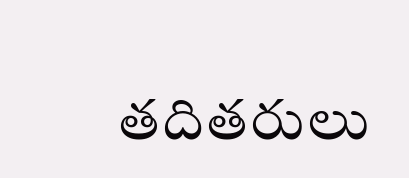తదితరులు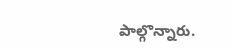పాల్గొన్నారు.